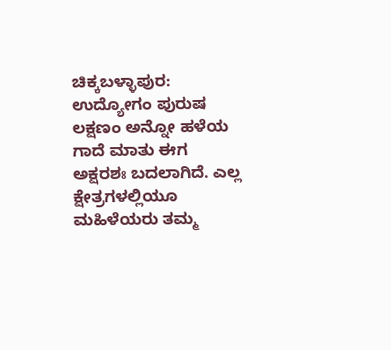ಚಿಕ್ಕಬಳ್ಳಾಪುರ: ಉದ್ಯೋಗಂ ಪುರುಷ ಲಕ್ಷಣಂ ಅನ್ನೋ ಹಳೆಯ ಗಾದೆ ಮಾತು ಈಗ ಅಕ್ಷರಶಃ ಬದಲಾಗಿದೆ. ಎಲ್ಲ ಕ್ಷೇತ್ರಗಳಲ್ಲಿಯೂ ಮಹಿಳೆಯರು ತಮ್ಮ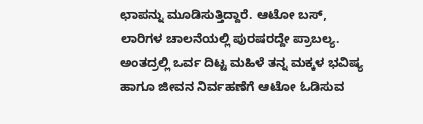ಛಾಪನ್ನು ಮೂಡಿಸುತ್ತಿದ್ದಾರೆ. ಆಟೋ ಬಸ್, ಲಾರಿಗಳ ಚಾಲನೆಯಲ್ಲಿ ಪುರಷರದ್ದೇ ಪ್ರಾಬಲ್ಯ. ಅಂತದ್ರಲ್ಲಿ ಒರ್ವ ದಿಟ್ಟ ಮಹಿಳೆ ತನ್ನ ಮಕ್ಕಳ ಭವಿಷ್ಯ ಹಾಗೂ ಜೀವನ ನಿರ್ವಹಣೆಗೆ ಆಟೋ ಓಡಿಸುವ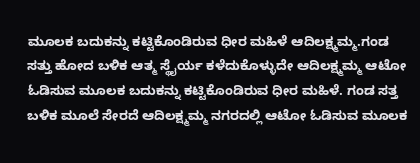ಮೂಲಕ ಬದುಕನ್ನು ಕಟ್ಟಿಕೊಂಡಿರುವ ಧೀರ ಮಹಿಳೆ ಆದಿಲಕ್ಷ್ಮಮ್ಮ.ಗಂಡ ಸತ್ತು ಹೋದ ಬಳಿಕ ಆತ್ಮ ಸ್ಥೈರ್ಯ ಕಳೆದುಕೊಳ್ಳುದೇ ಆದಿಲಕ್ಷ್ಮಮ್ಮ ಆಟೋ ಓಡಿಸುವ ಮೂಲಕ ಬದುಕನ್ನು ಕಟ್ಟಿಕೊಂಡಿರುವ ಧೀರ ಮಹಿಳೆ. ಗಂಡ ಸತ್ತ ಬಳಿಕ ಮೂಲೆ ಸೇರದೆ ಆದಿಲಕ್ಷ್ಮಮ್ಮ ನಗರದಲ್ಲಿ ಆಟೋ ಓಡಿಸುವ ಮೂಲಕ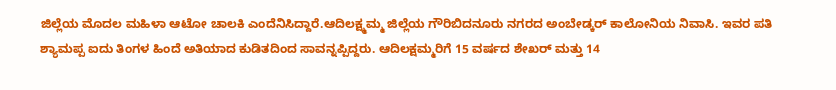ಜಿಲ್ಲೆಯ ಮೊದಲ ಮಹಿಳಾ ಆಟೋ ಚಾಲಕಿ ಎಂದೆನಿಸಿದ್ದಾರೆ.ಆದಿಲಕ್ಷ್ಮಮ್ಮ ಜಿಲ್ಲೆಯ ಗೌರಿಬಿದನೂರು ನಗರದ ಅಂಬೇಡ್ಕರ್ ಕಾಲೋನಿಯ ನಿವಾಸಿ. ಇವರ ಪತಿ ಶ್ಯಾಮಪ್ಪ ಐದು ತಿಂಗಳ ಹಿಂದೆ ಅತಿಯಾದ ಕುಡಿತದಿಂದ ಸಾವನ್ನಪ್ಪಿದ್ದರು. ಆದಿಲಕ್ಷಮ್ಮರಿಗೆ 15 ವರ್ಷದ ಶೇಖರ್ ಮತ್ತು 14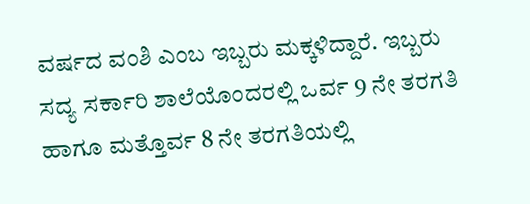ವರ್ಷದ ವಂಶಿ ಎಂಬ ಇಬ್ಬರು ಮಕ್ಕಳಿದ್ದಾರೆ. ಇಬ್ಬರು ಸದ್ಯ ಸರ್ಕಾರಿ ಶಾಲೆಯೊಂದರಲ್ಲಿ ಒರ್ವ 9 ನೇ ತರಗತಿ ಹಾಗೂ ಮತ್ತೊರ್ವ 8 ನೇ ತರಗತಿಯಲ್ಲಿ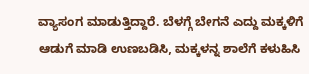ವ್ಯಾಸಂಗ ಮಾಡುತ್ತಿದ್ದಾರೆ. ಬೆಳಗ್ಗೆ ಬೇಗನೆ ಎದ್ದು ಮಕ್ಕಳಿಗೆ ಆಡುಗೆ ಮಾಡಿ ಉಣಬಡಿಸಿ, ಮಕ್ಕಳನ್ನ ಶಾಲೆಗೆ ಕಳುಹಿಸಿ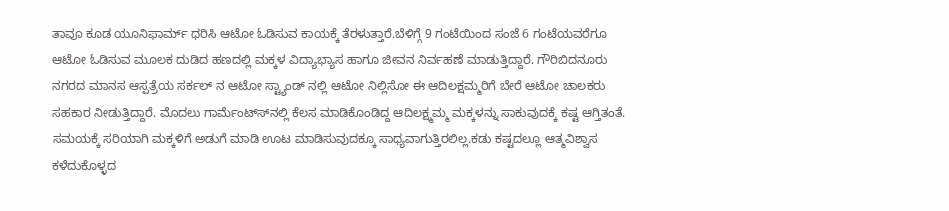ತಾವೂ ಕೂಡ ಯೂನಿಫಾರ್ಮ್ ಧರಿಸಿ ಆಟೋ ಓಡಿಸುವ ಕಾಯಕ್ಕೆ ತೆರಳುತ್ತಾರೆ.ಬೆಳಿಗ್ಗೆ 9 ಗಂಟೆಯಿಂದ ಸಂಜೆ 6 ಗಂಟೆಯವರೆಗೂ ಆಟೋ ಓಡಿಸುವ ಮೂಲಕ ದುಡಿದ ಹಣದಲ್ಲಿ ಮಕ್ಕಳ ವಿದ್ಯಾಭ್ಯಾಸ ಹಾಗೂ ಜೀವನ ನಿರ್ವಹಣೆ ಮಾಡುತ್ತಿದ್ದಾರೆ. ಗೌರಿಬಿದನೂರು ನಗರದ ಮಾನಸ ಆಸ್ಪತ್ರೆಯ ಸರ್ಕಲ್ ನ ಆಟೋ ಸ್ಟ್ಯಾಂಡ್ ನಲ್ಲಿ ಆಟೋ ನಿಲ್ಲಿಸೋ ಈ ಆದಿಲಕ್ಷಮ್ಮರಿಗೆ ಬೇರೆ ಆಟೋ ಚಾಲಕರು ಸಹಕಾರ ನೀಡುತ್ತಿದ್ದಾರೆ. ಮೊದಲು ಗಾರ್ಮೆಂಟ್ಸ್‍ನಲ್ಲಿ ಕೆಲಸ ಮಾಡಿಕೊಂಡಿದ್ದ ಆದಿಲಕ್ಷ್ಮಮ್ಮ ಮಕ್ಕಳನ್ನು ಸಾಕುವುದಕ್ಕೆ ಕಷ್ಟ ಆಗ್ತಿತಂತೆ. ಸಮಯಕ್ಕೆ ಸರಿಯಾಗಿ ಮಕ್ಕಳಿಗೆ ಅಡುಗೆ ಮಾಡಿ ಊಟ ಮಾಡಿಸುವುದಕ್ಕೂ ಸಾಧ್ಯವಾಗುತ್ತಿರಲಿಲ್ಲ.ಕಡು ಕಷ್ಟದಲ್ಲೂ ಆತ್ಮವಿಶ್ವಾಸ ಕಳೆದುಕೊಳ್ಳದ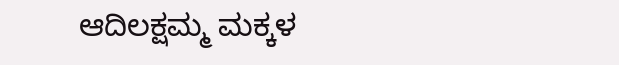ಆದಿಲಕ್ಷಮ್ಮ ಮಕ್ಕಳ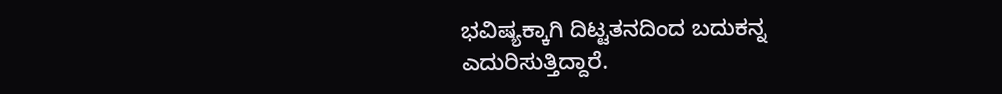ಭವಿಷ್ಯಕ್ಕಾಗಿ ದಿಟ್ಟತನದಿಂದ ಬದುಕನ್ನ ಎದುರಿಸುತ್ತಿದ್ದಾರೆ.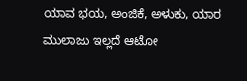ಯಾವ ಭಯ, ಅಂಜಿಕೆ, ಅಳುಕು, ಯಾರ ಮುಲಾಜು ಇಲ್ಲದೆ ಆಟೋ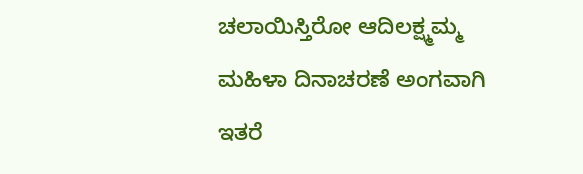ಚಲಾಯಿಸ್ತಿರೋ ಆದಿಲಕ್ಷ್ಮಮ್ಮ ಮಹಿಳಾ ದಿನಾಚರಣೆ ಅಂಗವಾಗಿ ಇತರೆ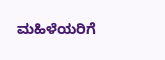ಮಹಿಳೆಯರಿಗೆ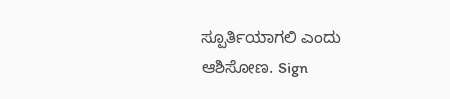ಸ್ಪೂರ್ತಿಯಾಗಲಿ ಎಂದು ಆಶಿಸೋಣ. Sign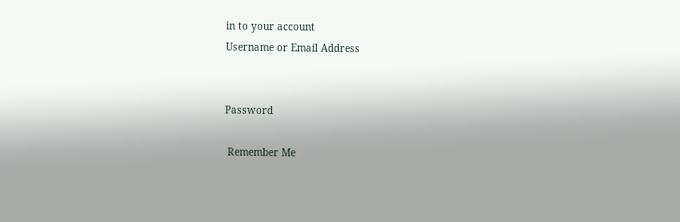in to your account
Username or Email Address


Password

 Remember Me